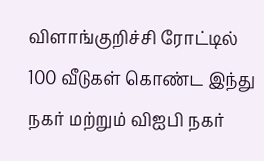விளாங்குறிச்சி ரோட்டில் 100 வீடுகள் கொண்ட இந்து நகர் மற்றும் விஐபி நகர்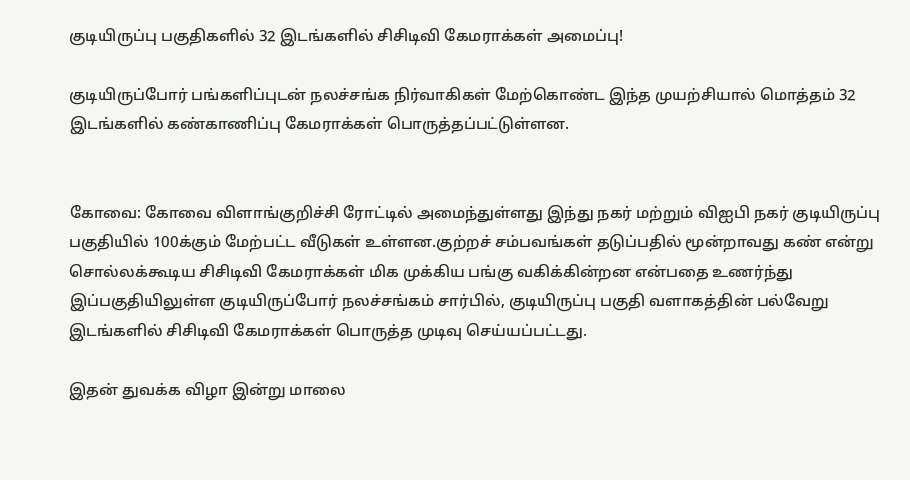குடியிருப்பு பகுதிகளில் 32 இடங்களில் சிசிடிவி கேமராக்கள் அமைப்பு!

குடியிருப்போர் பங்களிப்புடன் நலச்சங்க நிர்வாகிகள் மேற்கொண்ட இந்த முயற்சியால் மொத்தம் 32 இடங்களில் கண்காணிப்பு கேமராக்கள் பொருத்தப்பட்டுள்ளன.


கோவை: கோவை விளாங்குறிச்சி ரோட்டில் அமைந்துள்ளது இந்து நகர் மற்றும் விஐபி நகர் குடியிருப்பு பகுதியில் 100க்கும் மேற்பட்ட வீடுகள் உள்ளன.குற்றச் சம்பவங்கள் தடுப்பதில் மூன்றாவது கண் என்று சொல்லக்கூடிய சிசிடிவி கேமராக்கள் மிக முக்கிய பங்கு வகிக்கின்றன என்பதை உணர்ந்து இப்பகுதியிலுள்ள குடியிருப்போர் நலச்சங்கம் சார்பில், குடியிருப்பு பகுதி வளாகத்தின் பல்வேறு இடங்களில் சிசிடிவி கேமராக்கள் பொருத்த முடிவு செய்யப்பட்டது.

இதன் துவக்க விழா இன்று மாலை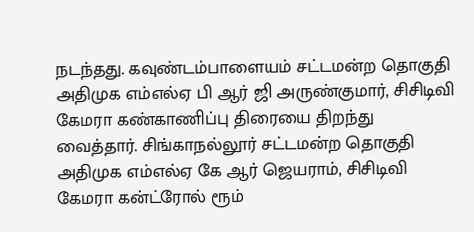நடந்தது. கவுண்டம்பாளையம் சட்டமன்ற தொகுதி அதிமுக எம்எல்ஏ பி ஆர் ஜி அருண்குமார், சிசிடிவி கேமரா கண்காணிப்பு திரையை திறந்து வைத்தார். சிங்காநல்லூர் சட்டமன்ற தொகுதி அதிமுக எம்எல்ஏ கே ஆர் ஜெயராம், சிசிடிவி கேமரா கன்ட்ரோல் ரூம்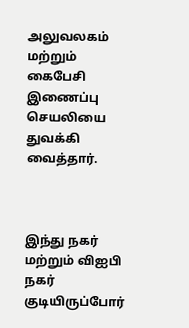அலுவலகம் மற்றும் கைபேசி இணைப்பு செயலியை துவக்கி வைத்தார்.



இந்து நகர் மற்றும் விஐபி நகர் குடியிருப்போர்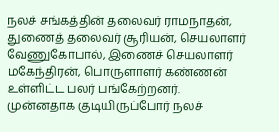நலச் சங்கத்தின் தலைவர் ராமநாதன், துணைத் தலைவர் சூரியன், செயலாளர் வேணுகோபால், இணைச் செயலாளர் மகேந்திரன், பொருளாளர் கண்ணன் உள்ளிட்ட பலர் பங்கேற்றனர். முன்னதாக குடியிருப்போர் நலச்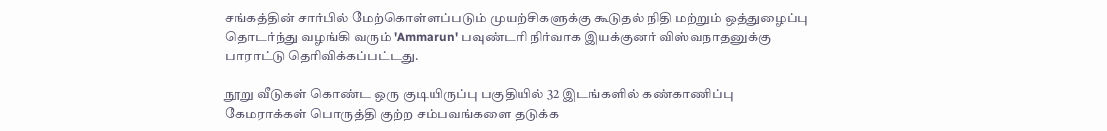சங்கத்தின் சார்பில் மேற்கொள்ளப்படும் முயற்சிகளுக்கு கூடுதல் நிதி மற்றும் ஒத்துழைப்பு தொடர்ந்து வழங்கி வரும் 'Ammarun' பவுண்டரி நிர்வாக இயக்குனர் விஸ்வநாதனுக்கு பாராட்டு தெரிவிக்கப்பட்டது.

நூறு வீடுகள் கொண்ட ஒரு குடியிருப்பு பகுதியில் 32 இடங்களில் கண்காணிப்பு கேமராக்கள் பொருத்தி குற்ற சம்பவங்களை தடுக்க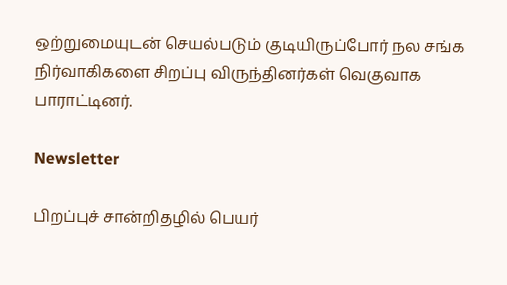ஒற்றுமையுடன் செயல்படும் குடியிருப்போர் நல சங்க நிர்வாகிகளை சிறப்பு விருந்தினர்கள் வெகுவாக பாராட்டினர்.

Newsletter

பிறப்புச் சான்றிதழில் பெயர்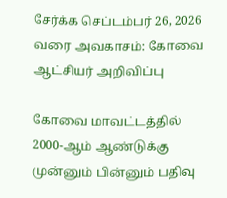சேர்க்க செப்டம்பர் 26, 2026 வரை அவகாசம்: கோவை ஆட்சியர் அறிவிப்பு

கோவை மாவட்டத்தில் 2000-ஆம் ஆண்டுக்கு முன்னும் பின்னும் பதிவு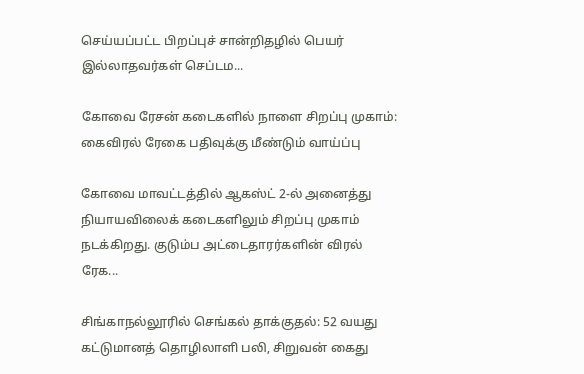செய்யப்பட்ட பிறப்புச் சான்றிதழில் பெயர் இல்லாதவர்கள் செப்டம...

கோவை ரேசன் கடைகளில் நாளை சிறப்பு முகாம்: கைவிரல் ரேகை பதிவுக்கு மீண்டும் வாய்ப்பு

கோவை மாவட்டத்தில் ஆகஸ்ட் 2-ல் அனைத்து நியாயவிலைக் கடைகளிலும் சிறப்பு முகாம் நடக்கிறது. குடும்ப அட்டைதாரர்களின் விரல் ரேக...

சிங்காநல்லூரில் செங்கல் தாக்குதல்: 52 வயது கட்டுமானத் தொழிலாளி பலி, சிறுவன் கைது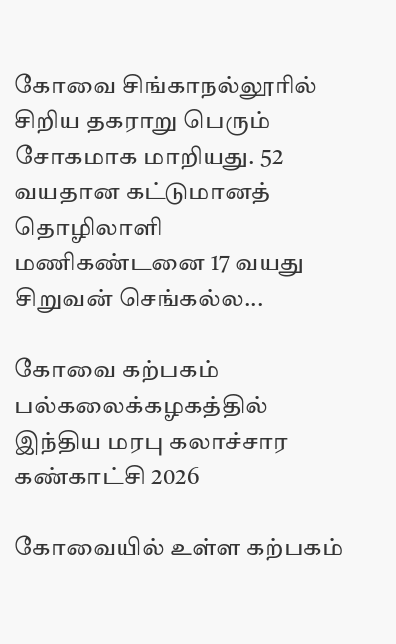கோவை சிங்காநல்லூரில் சிறிய தகராறு பெரும் சோகமாக மாறியது. 52 வயதான கட்டுமானத் தொழிலாளி மணிகண்டனை 17 வயது சிறுவன் செங்கல்ல...

கோவை கற்பகம் பல்கலைக்கழகத்தில் இந்திய மரபு கலாச்சார கண்காட்சி 2026

கோவையில் உள்ள கற்பகம்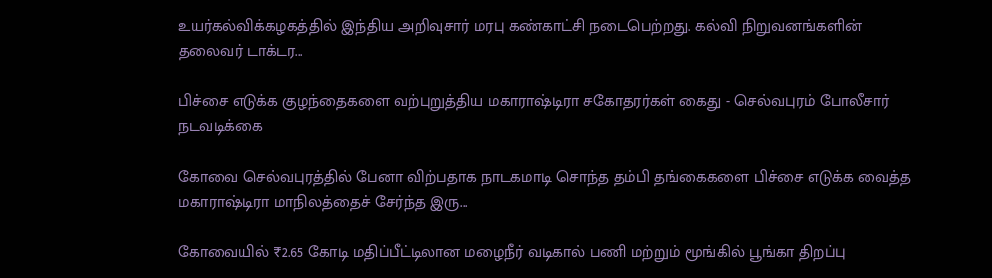உயர்கல்விக்கழகத்தில் இந்திய அறிவுசார் மரபு கண்காட்சி நடைபெற்றது. கல்வி நிறுவனங்களின் தலைவர் டாக்டர...

பிச்சை எடுக்க குழந்தைகளை வற்புறுத்திய மகாராஷ்டிரா சகோதரர்கள் கைது - செல்வபுரம் போலீசார் நடவடிக்கை

கோவை செல்வபுரத்தில் பேனா விற்பதாக நாடகமாடி சொந்த தம்பி தங்கைகளை பிச்சை எடுக்க வைத்த மகாராஷ்டிரா மாநிலத்தைச் சேர்ந்த இரு...

கோவையில் ₹2.65 கோடி மதிப்பீட்டிலான மழைநீர் வடிகால் பணி மற்றும் மூங்கில் பூங்கா திறப்பு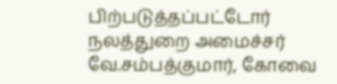பிற்படுத்தப்பட்டோர் நலத்துறை அமைச்சர் வே.சம்பத்குமார், கோவை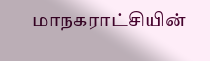மாநகராட்சியின்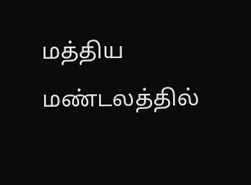மத்திய மண்டலத்தில்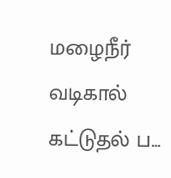மழைநீர் வடிகால் கட்டுதல் ப...